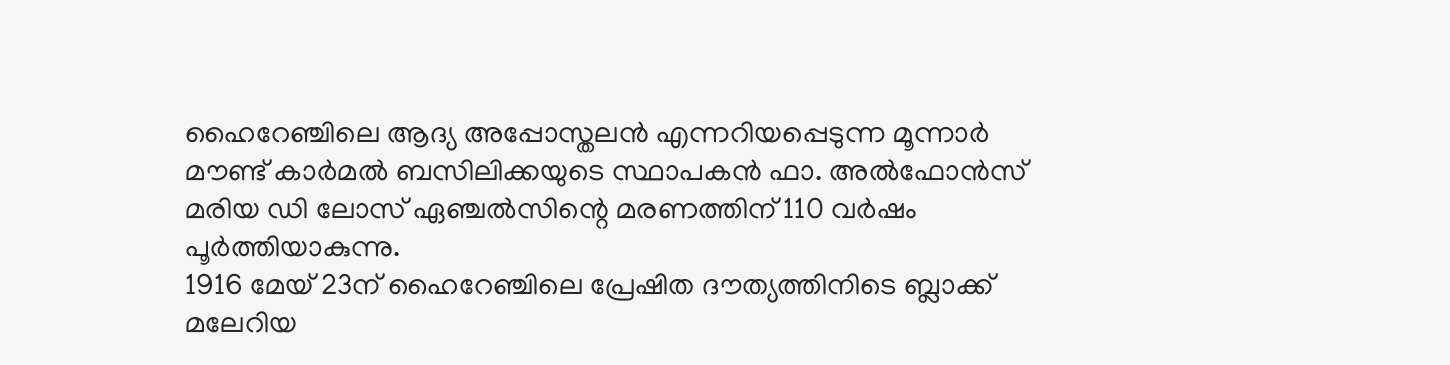ഹൈറേഞ്ചിലെ ആദ്യ അപ്പോസ്തലൻ എന്നറിയപ്പെടുന്ന മൂന്നാർ മൗണ്ട് കാർമൽ ബസിലിക്കയുടെ സ്ഥാപകൻ ഫാ. അൽഫോൻസ് മരിയ ഡി ലോസ് ഏഞ്ചൽസിന്റെ മരണത്തിന് 110 വർഷം പൂർത്തിയാകുന്നു.
1916 മേയ് 23ന് ഹൈറേഞ്ചിലെ പ്രേഷിത ദൗത്യത്തിനിടെ ബ്ലാക്ക് മലേറിയ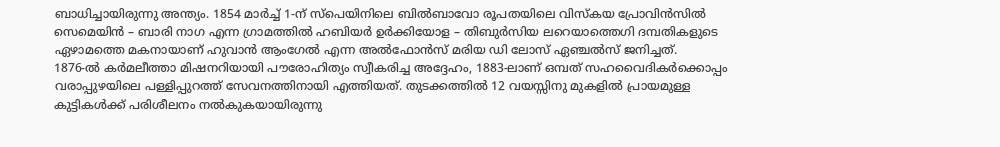ബാധിച്ചായിരുന്നു അന്ത്യം. 1854 മാർച്ച് 1-ന് സ്പെയിനിലെ ബിൽബാവോ രൂപതയിലെ വിസ്കയ പ്രോവിൻസിൽ സെമെയിൻ – ബാരി നാഗ എന്ന ഗ്രാമത്തിൽ ഹബിയർ ഉർക്കിയോള – തിബുർസിയ ലറെയാത്തെഗി ദമ്പതികളുടെ ഏഴാമത്തെ മകനായാണ് ഹുവാൻ ആംഗേൽ എന്ന അൽഫോൻസ് മരിയ ഡി ലോസ് ഏഞ്ചൽസ് ജനിച്ചത്.
1876-ൽ കർമലീത്താ മിഷനറിയായി പൗരോഹിത്യം സ്വീകരിച്ച അദ്ദേഹം, 1883-ലാണ് ഒമ്പത് സഹവൈദികർക്കൊപ്പം വരാപ്പുഴയിലെ പള്ളിപ്പുറത്ത് സേവനത്തിനായി എത്തിയത്. തുടക്കത്തിൽ 12 വയസ്സിനു മുകളിൽ പ്രായമുള്ള കുട്ടികൾക്ക് പരിശീലനം നൽകുകയായിരുന്നു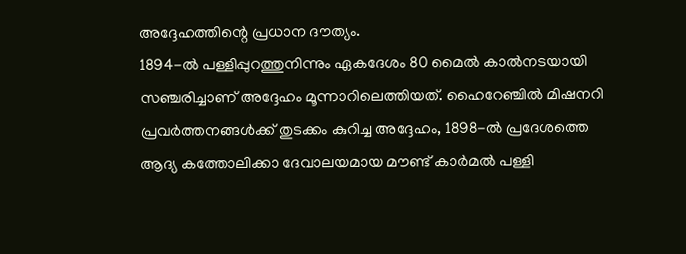അദ്ദേഹത്തിന്റെ പ്രധാന ദൗത്യം.
1894-ൽ പള്ളിപ്പുറത്തുനിന്നും ഏകദേശം 80 മൈൽ കാൽനടയായി സഞ്ചരിച്ചാണ് അദ്ദേഹം മൂന്നാറിലെത്തിയത്. ഹൈറേഞ്ചിൽ മിഷനറി പ്രവർത്തനങ്ങൾക്ക് തുടക്കം കുറിച്ച അദ്ദേഹം, 1898-ൽ പ്രദേശത്തെ ആദ്യ കത്തോലിക്കാ ദേവാലയമായ മൗണ്ട് കാർമൽ പള്ളി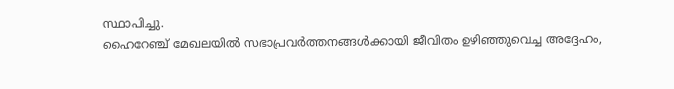സ്ഥാപിച്ചു.
ഹൈറേഞ്ച് മേഖലയിൽ സഭാപ്രവർത്തനങ്ങൾക്കായി ജീവിതം ഉഴിഞ്ഞുവെച്ച അദ്ദേഹം,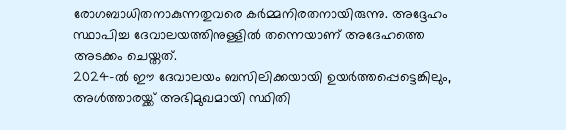രോഗബാധിതനാകുന്നതുവരെ കർമ്മനിരതനായിരുന്നു. അദ്ദേഹം സ്ഥാപിച്ച ദേവാലയത്തിനുള്ളിൽ തന്നെയാണ് അദേഹത്തെ അടക്കം ചെയ്തത്.
2024-ൽ ഈ ദേവാലയം ബസിലിക്കയായി ഉയർത്തപ്പെട്ടെങ്കിലും, അൾത്താരയ്ക്ക് അഭിമുഖമായി സ്ഥിതി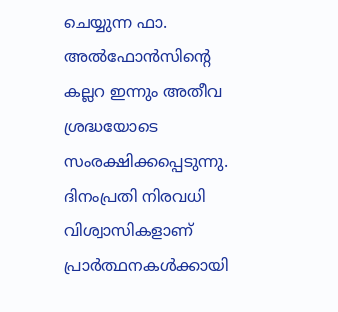ചെയ്യുന്ന ഫാ. അൽഫോൻസിന്റെ കല്ലറ ഇന്നും അതീവ ശ്രദ്ധയോടെ സംരക്ഷിക്കപ്പെടുന്നു.
ദിനംപ്രതി നിരവധി വിശ്വാസികളാണ് പ്രാർത്ഥനകൾക്കായി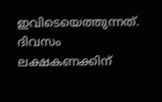ഇവിടെയെത്തുന്നത്.
ദിവസം ലക്ഷകണക്കിന്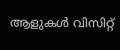ആളുകൾ വിസിറ്റ്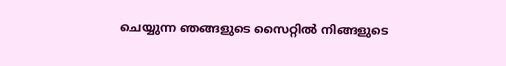ചെയ്യുന്ന ഞങ്ങളുടെ സൈറ്റിൽ നിങ്ങളുടെ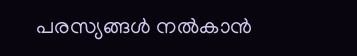പരസ്യങ്ങൾ നൽകാൻ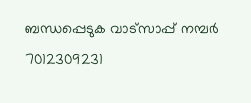ബന്ധപ്പെടുക വാട്സാപ്പ് നമ്പർ 7012309231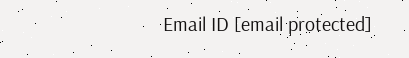Email ID [email protected]